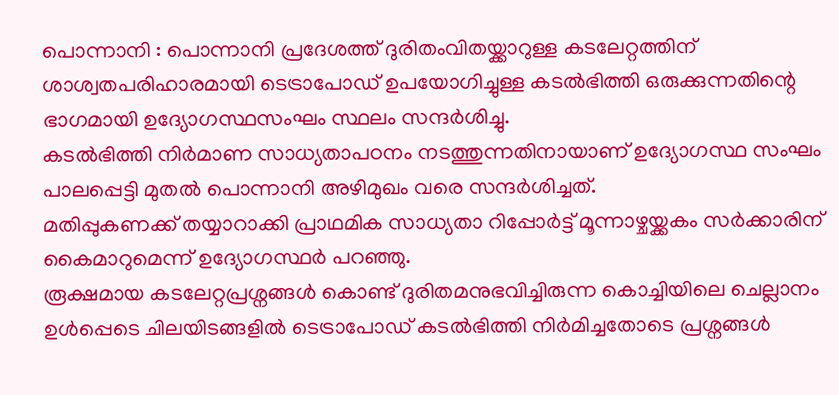പൊന്നാനി : പൊന്നാനി പ്രദേശത്ത് ദുരിതംവിതയ്ക്കാറുള്ള കടലേറ്റത്തിന് ശാശ്വതപരിഹാരമായി ടെട്രാപോഡ് ഉപയോഗിച്ചുള്ള കടൽഭിത്തി ഒരുക്കുന്നതിന്റെ ഭാഗമായി ഉദ്യോഗസ്ഥസംഘം സ്ഥലം സന്ദർശിച്ചു.
കടൽഭിത്തി നിർമാണ സാധ്യതാപഠനം നടത്തുന്നതിനായാണ് ഉദ്യോഗസ്ഥ സംഘം പാലപ്പെട്ടി മുതൽ പൊന്നാനി അഴിമുഖം വരെ സന്ദർശിച്ചത്.
മതിപ്പുകണക്ക് തയ്യാറാക്കി പ്രാഥമിക സാധ്യതാ റിപ്പോർട്ട് മൂന്നാഴ്ചയ്ക്കകം സർക്കാരിന് കൈമാറുമെന്ന് ഉദ്യോഗസ്ഥർ പറഞ്ഞു.
രൂക്ഷമായ കടലേറ്റപ്രശ്നങ്ങൾ കൊണ്ട് ദുരിതമനുഭവിച്ചിരുന്ന കൊച്ചിയിലെ ചെല്ലാനം ഉൾപ്പെടെ ചിലയിടങ്ങളിൽ ടെട്രാപോഡ് കടൽഭിത്തി നിർമിച്ചതോടെ പ്രശ്നങ്ങൾ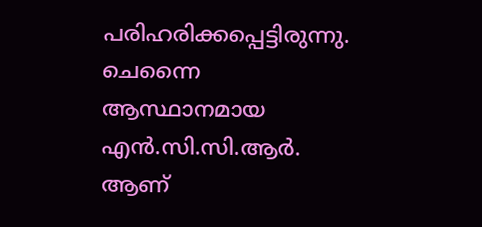പരിഹരിക്കപ്പെട്ടിരുന്നു.
ചെന്നൈ ആസ്ഥാനമായ എൻ.സി.സി.ആർ. ആണ്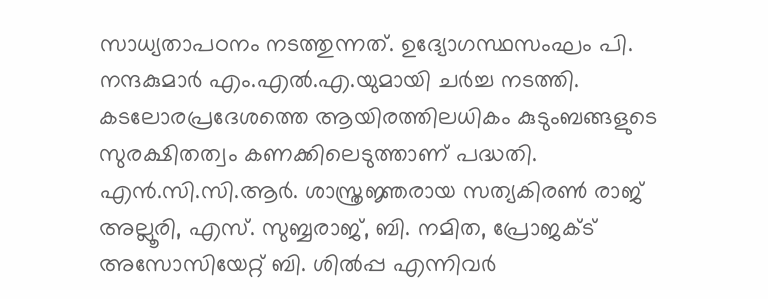സാധ്യതാപഠനം നടത്തുന്നത്. ഉദ്യോഗസ്ഥസംഘം പി. നന്ദകുമാർ എം.എൽ.എ.യുമായി ചർച്ച നടത്തി. കടലോരപ്രദേശത്തെ ആയിരത്തിലധികം കുടുംബങ്ങളുടെ സുരക്ഷിതത്വം കണക്കിലെടുത്താണ് പദ്ധതി.
എൻ.സി.സി.ആർ. ശാസ്ത്രജ്ഞരായ സത്യകിരൺ രാജ് അല്ലൂരി, എസ്. സുബ്ബരാജ്, ബി. നമിത, പ്രോജക്ട് അസോസിയേറ്റ് ബി. ശിൽപ്പ എന്നിവർ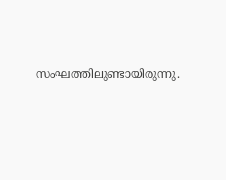സംഘത്തിലുണ്ടായിരുന്നു.